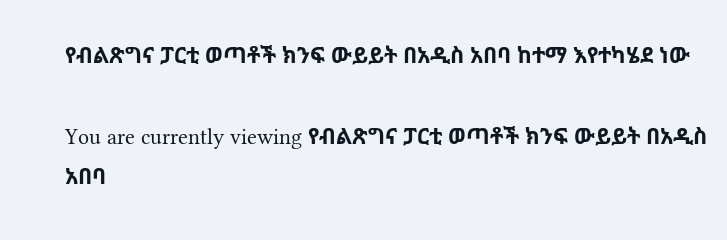የብልጽግና ፓርቲ ወጣቶች ክንፍ ውይይት በአዲስ አበባ ከተማ እየተካሄደ ነው

You are currently viewing የብልጽግና ፓርቲ ወጣቶች ክንፍ ውይይት በአዲስ አበባ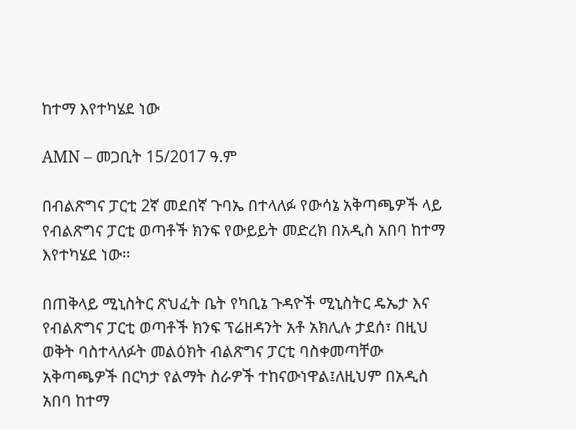ከተማ እየተካሄደ ነው

AMN – መጋቢት 15/2017 ዓ.ም

በብልጽግና ፓርቲ 2ኛ መደበኛ ጉባኤ በተላለፉ የውሳኔ አቅጣጫዎች ላይ የብልጽግና ፓርቲ ወጣቶች ክንፍ የውይይት መድረክ በአዲስ አበባ ከተማ እየተካሄደ ነው፡፡

በጠቅላይ ሚኒስትር ጽህፈት ቤት የካቢኔ ጉዳዮች ሚኒስትር ዴኤታ እና የብልጽግና ፓርቲ ወጣቶች ክንፍ ፕሬዘዳንት አቶ አክሊሉ ታደሰ፣ በዚህ ወቅት ባስተላለፉት መልዕክት ብልጽግና ፓርቲ ባስቀመጣቸው አቅጣጫዎች በርካታ የልማት ስራዎች ተከናውነዋል፤ለዚህም በአዲስ አበባ ከተማ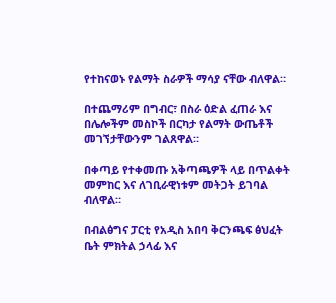የተከናወኑ የልማት ስራዎች ማሳያ ናቸው ብለዋል።

በተጨማሪም በግብር፣ በስራ ዕድል ፈጠራ እና በሌሎችም መስኮች በርካታ የልማት ውጤቶች መገኘታቸውንም ገልጸዋል።

በቀጣይ የተቀመጡ አቅጣጫዎች ላይ በጥልቀት መምከር እና ለገቢራዊነቱም መትጋት ይገባል ብለዋል።

በብልፅግና ፓርቲ የአዲስ አበባ ቅርንጫፍ ፅህፈት ቤት ምክትል ኃላፊ እና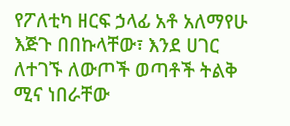የፖለቲካ ዘርፍ ኃላፊ አቶ አለማየሁ እጅጉ በበኩላቸው፣ እንደ ሀገር ለተገኙ ለውጦች ወጣቶች ትልቅ ሚና ነበራቸው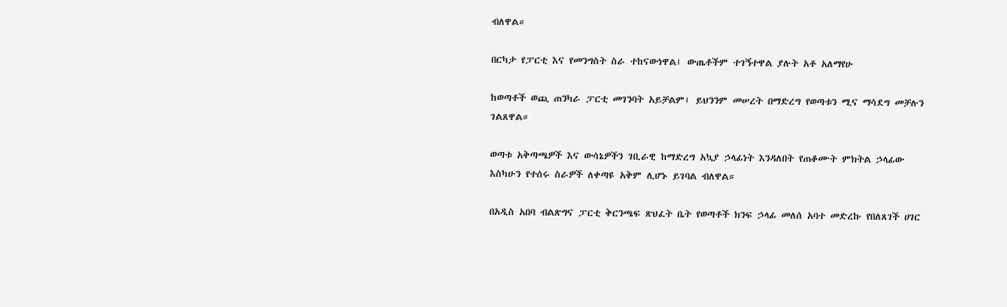ብለዋል።

በርካታ የፓርቲ እና የመንግስት ስራ ተከናውነዋል፤ ውጤቶችም ተገኝተዋል ያሉት አቶ አለማየሁ

ከወጣቶች ወጪ ጠንካራ ፓርቲ መገንባት አይቻልም፤ ይህንንም መሠረት በማድረግ የወጣቱን ሚና ማሳደግ መቻሉን ገልጸዋል።

ወጣቱ አቅጣጫዎች እና ውሳኔዎችን ገቢራዊ ከማድረግ አኳያ ኃላፊነት እንዳለበት የጠቆሙት ምክትል ኃላፊው እስካሁን የተሰሩ ስራዎች ለቀጣዩ አቅም ሊሆኑ ይገባል ብለዋል።

በአዲስ አበባ ብልጽግና ፓርቲ ቅርንጫፍ ጽህፈት ቤት የወጣቶች ክንፍ ኃላፊ መለሰ አባተ መድረኩ የበለጸገች ሀገር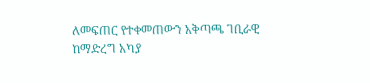ለመፍጠር የተቀመጠውን አቅጣጫ ገቢራዊ ከማድረግ አካያ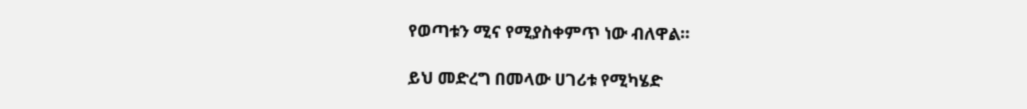የወጣቱን ሚና የሚያስቀምጥ ነው ብለዋል።

ይህ መድረግ በመላው ሀገሪቱ የሚካሄድ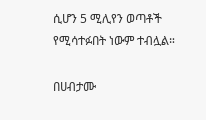ሲሆን 5 ሚሊየን ወጣቶች የሚሳተፉበት ነውም ተብሏል።

በሀብታሙ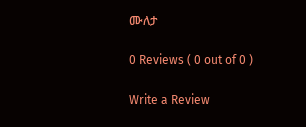ሙለታ

0 Reviews ( 0 out of 0 )

Write a Review